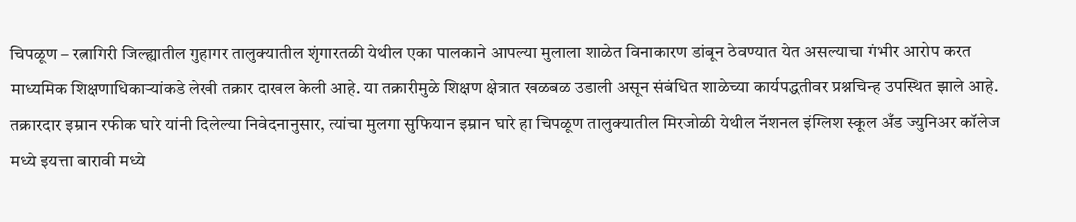चिपळूण – रत्नागिरी जिल्ह्यातील गुहागर तालुक्यातील शृंगारतळी येथील एका पालकाने आपल्या मुलाला शाळेत विनाकारण डांबून ठेवण्यात येत असल्याचा गंभीर आरोप करत माध्यमिक शिक्षणाधिकाऱ्यांकडे लेखी तक्रार दाखल केली आहे. या तक्रारीमुळे शिक्षण क्षेत्रात खळबळ उडाली असून संबंधित शाळेच्या कार्यपद्धतीवर प्रश्नचिन्ह उपस्थित झाले आहे.
तक्रारदार इम्रान रफीक घारे यांनी दिलेल्या निवेदनानुसार, त्यांचा मुलगा सुफियान इम्रान घारे हा चिपळूण तालुक्यातील मिरजोळी येथील नॅशनल इंग्लिश स्कूल अँड ज्युनिअर कॉलेज मध्ये इयत्ता बारावी मध्ये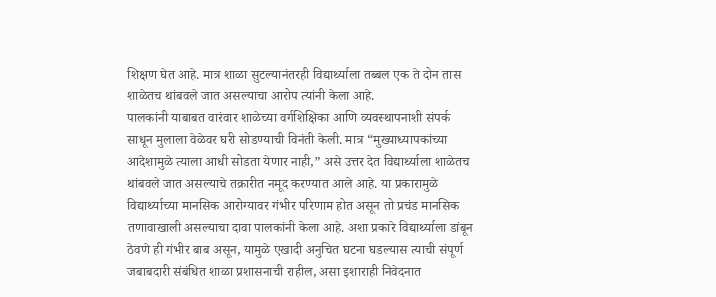शिक्षण घेत आहे. मात्र शाळा सुटल्यानंतरही विद्यार्थ्याला तब्बल एक ते दोन तास शाळेतच थांबवले जात असल्याचा आरोप त्यांनी केला आहे.
पालकांनी याबाबत वारंवार शाळेच्या वर्गशिक्षिका आणि व्यवस्थापनाशी संपर्क साधून मुलाला वेळेवर घरी सोडण्याची विनंती केली. मात्र “मुख्याध्यापकांच्या आदेशामुळे त्याला आधी सोडता येणार नाही,” असे उत्तर देत विद्यार्थ्याला शाळेतच थांबवले जात असल्याचे तक्रारीत नमूद करण्यात आले आहे. या प्रकारामुळे विद्यार्थ्याच्या मानसिक आरोग्यावर गंभीर परिणाम होत असून तो प्रचंड मानसिक तणावाखाली असल्याचा दावा पालकांनी केला आहे. अशा प्रकारे विद्यार्थ्याला डांबून ठेवणे ही गंभीर बाब असून, यामुळे एखादी अनुचित घटना घडल्यास त्याची संपूर्ण जबाबदारी संबंधित शाळा प्रशासनाची राहील, असा इशाराही निवेदनात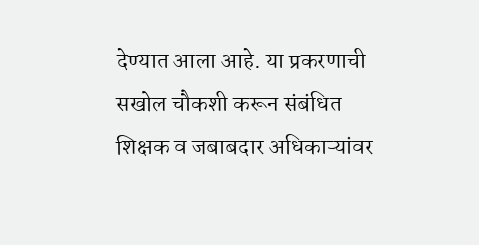देण्यात आला आहे. या प्रकरणाची सखोल चौकशी करून संबंधित शिक्षक व जबाबदार अधिकाऱ्यांवर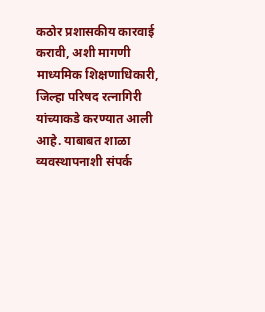कठोर प्रशासकीय कारवाई करावी, अशी मागणी माध्यमिक शिक्षणाधिकारी, जिल्हा परिषद रत्नागिरी यांच्याकडे करण्यात आली आहे. याबाबत शाळा व्यवस्थापनाशी संपर्क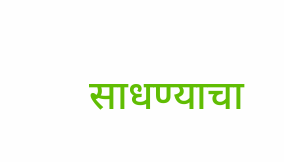साधण्याचा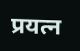प्रयत्न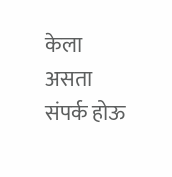केला असता संपर्क होऊ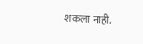शकला नाही.